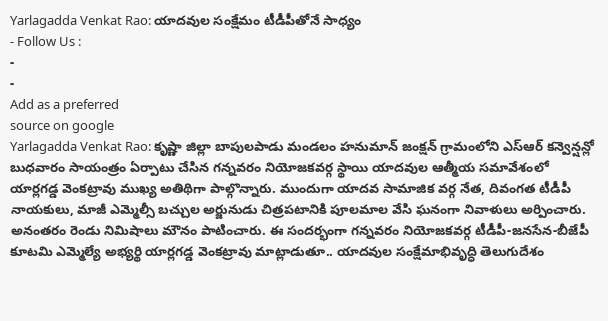Yarlagadda Venkat Rao: యాదవుల సంక్షేమం టీడీపీతోనే సాధ్యం
- Follow Us :
-
-
Add as a preferred
source on google
Yarlagadda Venkat Rao: కృష్ణా జిల్లా బాపులపాడు మండలం హనుమాన్ జంక్షన్ గ్రామంలోని ఎస్ఆర్ కన్వెన్షన్లో బుధవారం సాయంత్రం ఏర్పాటు చేసిన గన్నవరం నియోజకవర్గ స్థాయి యాదవుల ఆత్మీయ సమావేశంలో యార్లగడ్డ వెంకట్రావు ముఖ్య అతిథిగా పాల్గొన్నారు. ముందుగా యాదవ సామాజిక వర్గ నేత, దివంగత టీడీపీ నాయకులు, మాజీ ఎమ్మెల్సీ బచ్చుల అర్జునుడు చిత్రపటానికి పూలమాల వేసి ఘనంగా నివాళులు అర్పించారు. అనంతరం రెండు నిమిషాలు మౌనం పాటించారు. ఈ సందర్భంగా గన్నవరం నియోజకవర్గ టీడీపీ-జనసేన-బీజేపీ కూటమి ఎమ్మెల్యే అభ్యర్థి యార్లగడ్డ వెంకట్రావు మాట్లాడుతూ.. యాదవుల సంక్షేమాభివృద్ధి తెలుగుదేశం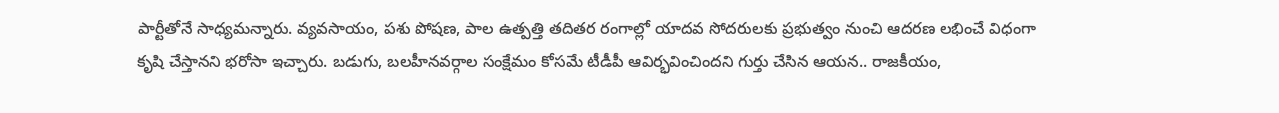పార్టీతోనే సాధ్యమన్నారు. వ్యవసాయం, పశు పోషణ, పాల ఉత్పత్తి తదితర రంగాల్లో యాదవ సోదరులకు ప్రభుత్వం నుంచి ఆదరణ లభించే విధంగా కృషి చేస్తానని భరోసా ఇచ్చారు. బడుగు, బలహీనవర్గాల సంక్షేమం కోసమే టీడీపీ ఆవిర్భవించిందని గుర్తు చేసిన ఆయన.. రాజకీయం,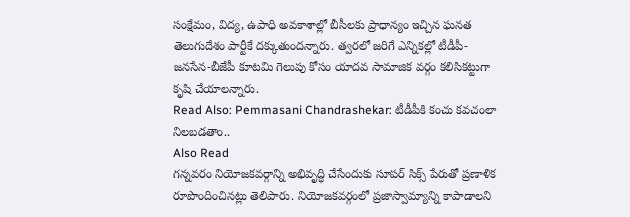సంక్షేమం, విద్య, ఉపాధి అవకాశాల్లో బీసీలకు ప్రాధాన్యం ఇచ్చిన ఘనత తెలుగుదేశం పార్టీకే దక్కుతుందన్నారు. త్వరలో జరిగే ఎన్నికల్లో టీడీపీ-జనసేన-బీజేపీ కూటమి గెలుపు కోసం యాదవ సామాజిక వర్గం కలిసికట్టుగా కృషి చేయాలన్నారు.
Read Also: Pemmasani Chandrashekar: టీడీపీకి కంచు కవచంలా నిలబడతాం..
Also Read
గన్నవరం నియోజకవర్గాన్ని అభివృద్ధి చేసేందుకు సూపర్ సిక్స్ పేరుతో ప్రణాళిక రూపొందించినట్లు తెలిపారు. నియోజకవర్గంలో ప్రజాస్వామ్యాన్ని కాపాడాలని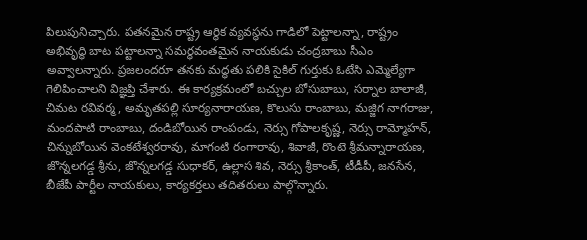పిలుపునిచ్చారు. పతనమైన రాష్ట్ర ఆర్థిక వ్యవస్థను గాడిలో పెట్టాలన్నా, రాష్ట్రం అభివృద్ధి బాట పట్టాలన్నా సమర్ధవంతమైన నాయకుడు చంద్రబాబు సీఎం అవ్వాలన్నారు. ప్రజలందరూ తనకు మద్ధతు పలికి సైకిల్ గుర్తుకు ఓటేసి ఎమ్మెల్యేగా గెలిపించాలని విజ్ఞప్తి చేశారు. ఈ కార్యక్రమంలో బచ్చుల బోసుబాబు, సర్నాల బాలాజీ, చిమట రవివర్మ, అమృతపల్లి సూర్యనారాయణ, కొలుసు రాంబాబు, మజ్జిగ నాగరాజు, మందపాటి రాంబాబు, దండిబోయిన రాంపండు, నెర్సు గోపాలకృష్ణ, నెర్సు రామ్మోహన్, చిన్నుబోయిన వెంకటేశ్వరరావు, మాగంటి రంగారావు, శివాజీ, రొంటె శ్రీమన్నారాయణ, జొన్నలగడ్డ శ్రీను, జొన్నలగడ్డ సుధాకర్, ఉల్లాస శివ, నెర్సు శ్రీకాంత్, టీడీపీ, జనసేన, బీజేపీ పార్టీల నాయకులు, కార్యకర్తలు తదితరులు పాల్గొన్నారు.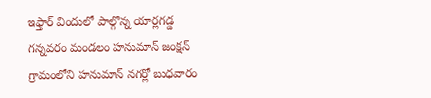ఇఫ్తార్ విందులో పాల్గొన్న యార్లగడ్డ
గన్నవరం మండలం హనుమాన్ జంక్షన్ గ్రామంలోని హనుమాన్ నగర్లో బుధవారం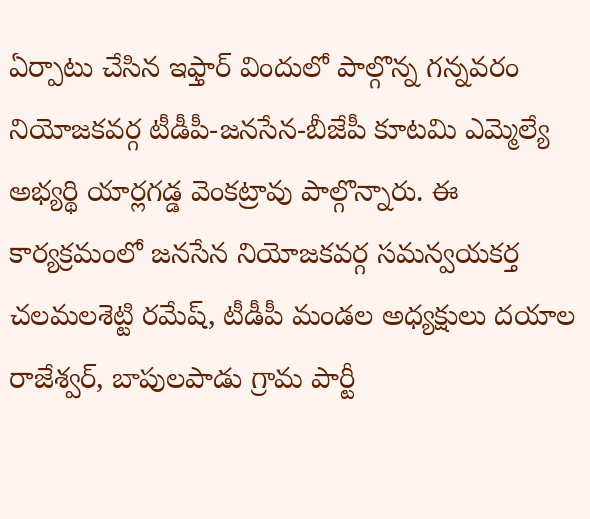ఏర్పాటు చేసిన ఇఫ్తార్ విందులో పాల్గొన్న గన్నవరం నియోజకవర్గ టీడీపీ-జనసేన-బీజేపీ కూటమి ఎమ్మెల్యే అభ్యర్థి యార్లగడ్డ వెంకట్రావు పాల్గొన్నారు. ఈ కార్యక్రమంలో జనసేన నియోజకవర్గ సమన్వయకర్త చలమలశెట్టి రమేష్, టీడీపీ మండల అధ్యక్షులు దయాల రాజేశ్వర్, బాపులపాడు గ్రామ పార్టీ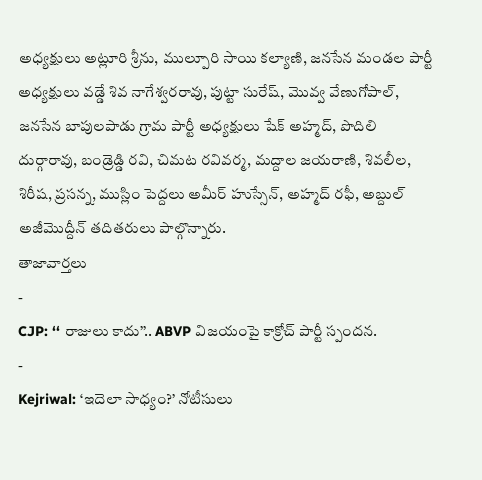అధ్యక్షులు అట్లూరి శ్రీను, ముల్పూరి సాయి కల్యాణి, జనసేన మండల పార్టీ అధ్యక్షులు వడ్డే శివ నాగేశ్వరరావు, పుట్టా సురేష్, మొవ్వ వేణుగోపాల్, జనసేన బాపులపాడు గ్రామ పార్టీ అధ్యక్షులు షేక్ అహ్మద్, పొదిలి దుర్గారావు, బండ్రెడ్డి రవి, చిమట రవివర్మ, మద్దాల జయరాణి, శివలీల, శిరీష, ప్రసన్న, ముస్లిం పెద్దలు అమీర్ హుస్సేన్, అహ్మద్ రఫీ, అబ్దుల్ అజీమొద్దీన్ తదితరులు పాల్గొన్నారు.
తాజావార్తలు
-
CJP: ‘‘ రాజులు కాదు’’.. ABVP విజయంపై కాక్రోచ్ పార్టీ స్పందన.
-
Kejriwal: ‘ఇదెలా సాధ్యం?’ నోటీసులు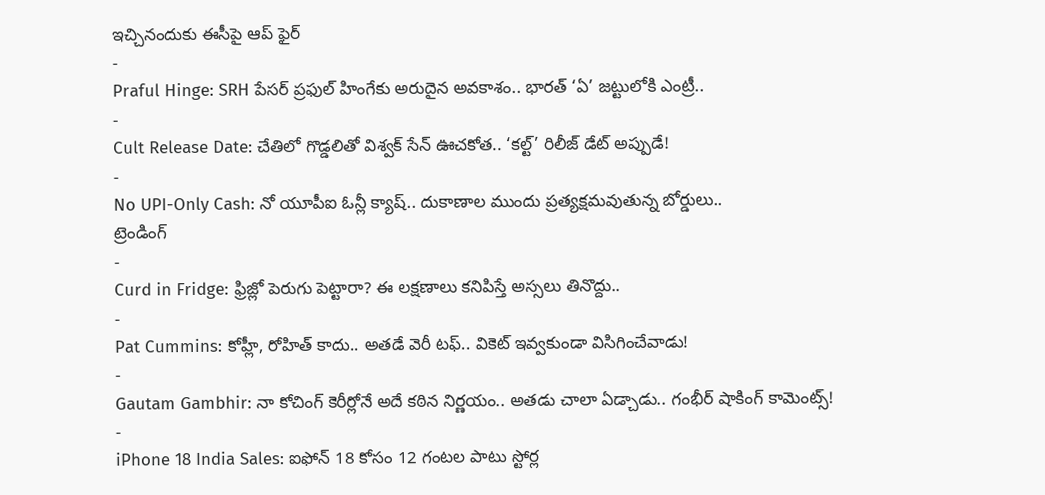ఇచ్చినందుకు ఈసీపై ఆప్ ఫైర్
-
Praful Hinge: SRH పేసర్ ప్రఫుల్ హింగేకు అరుదైన అవకాశం.. భారత్ ‘ఏ’ జట్టులోకి ఎంట్రీ..
-
Cult Release Date: చేతిలో గొడ్డలితో విశ్వక్ సేన్ ఊచకోత.. ‘కల్ట్’ రిలీజ్ డేట్ అప్పుడే!
-
No UPI-Only Cash: నో యూపీఐ ఓన్లీ క్యాష్.. దుకాణాల ముందు ప్రత్యక్షమవుతున్న బోర్డులు..
ట్రెండింగ్
-
Curd in Fridge: ఫ్రిజ్లో పెరుగు పెట్టారా? ఈ లక్షణాలు కనిపిస్తే అస్సలు తినొద్దు..
-
Pat Cummins: కోహ్లీ, రోహిత్ కాదు.. అతడే వెరీ టఫ్.. వికెట్ ఇవ్వకుండా విసిగించేవాడు!
-
Gautam Gambhir: నా కోచింగ్ కెరీర్లోనే అదే కఠిన నిర్ణయం.. అతడు చాలా ఏడ్చాడు.. గంభీర్ షాకింగ్ కామెంట్స్!
-
iPhone 18 India Sales: ఐఫోన్ 18 కోసం 12 గంటల పాటు స్టోర్ల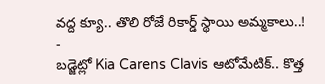వద్ద క్యూ.. తొలి రోజే రికార్డ్ స్థాయి అమ్మకాలు..!
-
బడ్జెట్లో Kia Carens Clavis ఆటోమేటిక్.. కొత్త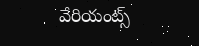వేరియంట్స్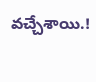వచ్చేశాయి.!